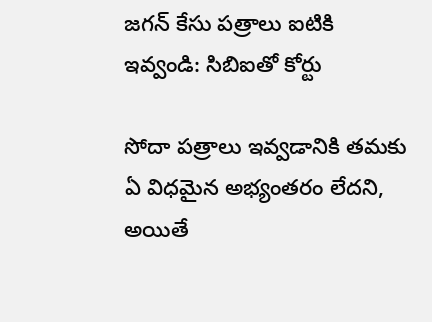జగన్ కేసు పత్రాలు ఐటికి ఇవ్వండి: సిబిఐతో కోర్టు

సోదా పత్రాలు ఇవ్వడానికి తమకు ఏ విధమైన అభ్యంతరం లేదని, అయితే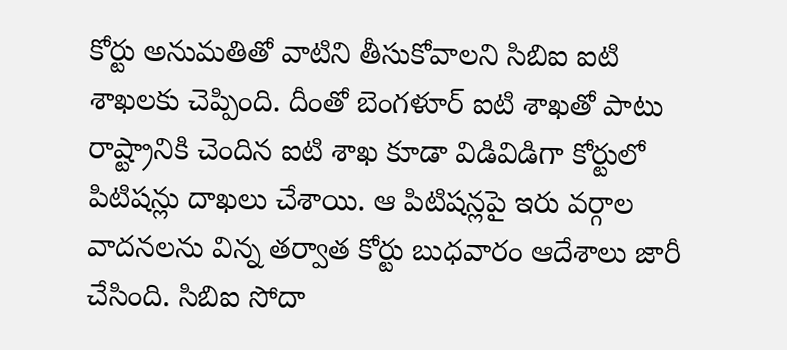కోర్టు అనుమతితో వాటిని తీసుకోవాలని సిబిఐ ఐటి శాఖలకు చెప్పింది. దీంతో బెంగళూర్ ఐటి శాఖతో పాటు రాష్ట్రానికి చెందిన ఐటి శాఖ కూడా విడివిడిగా కోర్టులో పిటిషన్లు దాఖలు చేశాయి. ఆ పిటిషన్లపై ఇరు వర్గాల వాదనలను విన్న తర్వాత కోర్టు బుధవారం ఆదేశాలు జారీ చేసింది. సిబిఐ సోదా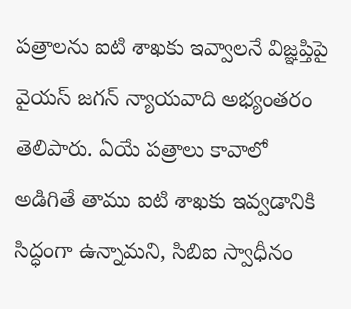పత్రాలను ఐటి శాఖకు ఇవ్వాలనే విజ్ఞప్తిపై వైయస్ జగన్ న్యాయవాది అభ్యంతరం తెలిపారు. ఏయే పత్రాలు కావాలో అడిగితే తాము ఐటి శాఖకు ఇవ్వడానికి సిద్ధంగా ఉన్నామని, సిబిఐ స్వాధీనం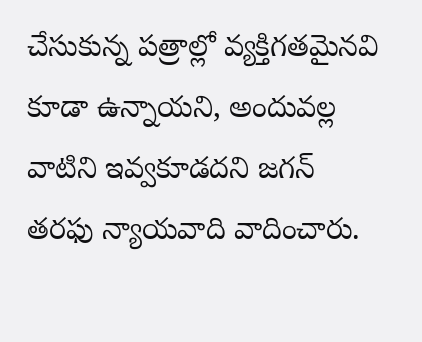చేసుకున్న పత్రాల్లో వ్యక్తిగతమైనవి కూడా ఉన్నాయని, అందువల్ల వాటిని ఇవ్వకూడదని జగన్ తరఫు న్యాయవాది వాదించారు.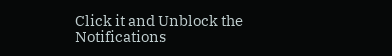Click it and Unblock the Notifications